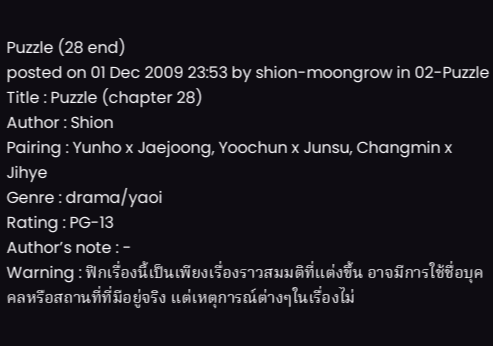Puzzle (28 end)
posted on 01 Dec 2009 23:53 by shion-moongrow in 02-Puzzle
Title : Puzzle (chapter 28)
Author : Shion
Pairing : Yunho x Jaejoong, Yoochun x Junsu, Changmin x Jihye
Genre : drama/yaoi
Rating : PG-13
Author’s note : -
Warning : ฟิกเรื่องนี้เป็นเพียงเรื่องราวสมมติที่แต่งขึ้น อาจมีการใช้ชื่อบุคคลหรือสถานที่ที่มีอยู่จริง แต่เหตุการณ์ต่างๆในเรื่องไม่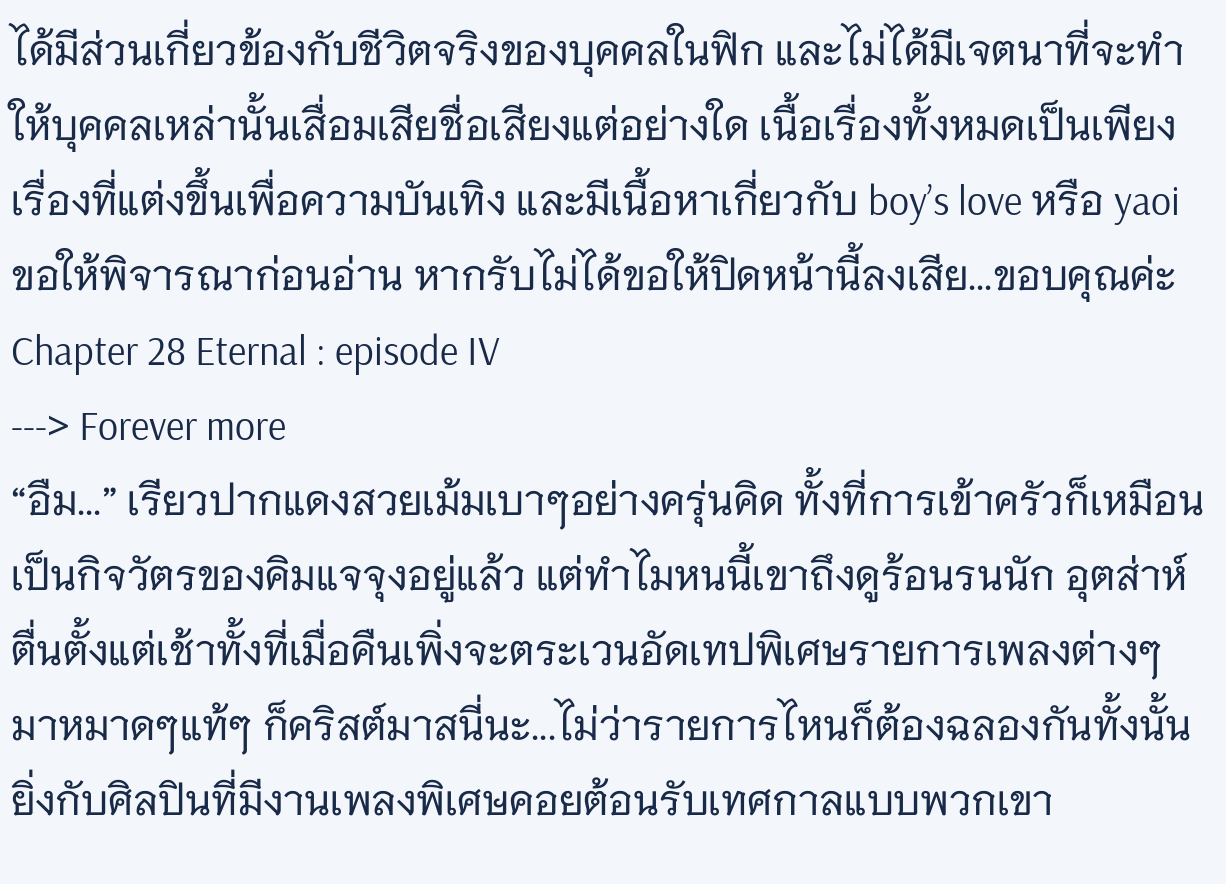ได้มีส่วนเกี่ยวข้องกับชีวิตจริงของบุคคลในฟิก และไม่ได้มีเจตนาที่จะทำให้บุคคลเหล่านั้นเสื่อมเสียชื่อเสียงแต่อย่างใด เนื้อเรื่องทั้งหมดเป็นเพียงเรื่องที่แต่งขึ้นเพื่อความบันเทิง และมีเนื้อหาเกี่ยวกับ boy’s love หรือ yaoi ขอให้พิจารณาก่อนอ่าน หากรับไม่ได้ขอให้ปิดหน้านี้ลงเสีย...ขอบคุณค่ะ
Chapter 28 Eternal : episode IV
---> Forever more
“อืม...” เรียวปากแดงสวยเม้มเบาๆอย่างครุ่นคิด ทั้งที่การเข้าครัวก็เหมือนเป็นกิจวัตรของคิมแจจุงอยู่แล้ว แต่ทำไมหนนี้เขาถึงดูร้อนรนนัก อุตส่าห์ตื่นตั้งแต่เช้าทั้งที่เมื่อคืนเพิ่งจะตระเวนอัดเทปพิเศษรายการเพลงต่างๆมาหมาดๆแท้ๆ ก็คริสต์มาสนี่นะ...ไม่ว่ารายการไหนก็ต้องฉลองกันทั้งนั้น ยิ่งกับศิลปินที่มีงานเพลงพิเศษคอยต้อนรับเทศกาลแบบพวกเขา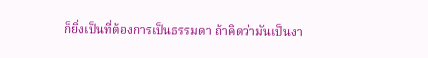ก็ยิ่งเป็นที่ต้องการเป็นธรรมดา ถ้าคิดว่ามันเป็นงา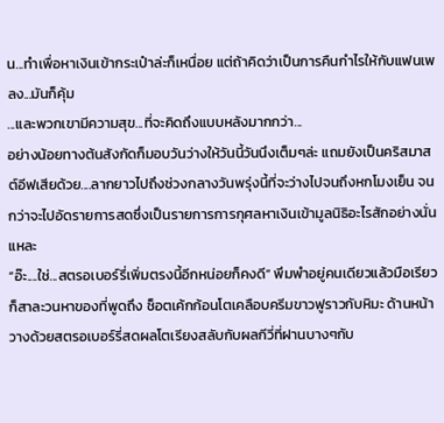น...ทำเพื่อหาเงินเข้ากระเป๋าล่ะก็เหนื่อย แต่ถ้าคิดว่าเป็นการคืนกำไรให้กับแฟนเพลง...มันก็คุ้ม
...และพวกเขามีความสุข...ที่จะคิดถึงแบบหลังมากกว่า...
อย่างน้อยทางต้นสังกัดก็มอบวันว่างให้วันนี้วันนึงเต็มๆล่ะ แถมยังเป็นคริสมาสต์อีฟเสียด้วย....ลากยาวไปถึงช่วงกลางวันพรุ่งนี้ที่จะว่างไปจนถึงหกโมงเย็น จนกว่าจะไปอัดรายการสดซึ่งเป็นรายการการกุศลหาเงินเข้ามูลนิธิอะไรสักอย่างนั่นแหละ
“อ๊ะ....ใช่...สตรอเบอร์รี่เพิ่มตรงนี้อีกหน่อยก็คงดี” พึมพำอยู่คนเดียวแล้วมือเรียวก็สาละวนหาของที่พูดถึง ช็อตเค้กก้อนโตเคลือบครีมขาวฟูราวกับหิมะ ด้านหน้าวางด้วยสตรอเบอร์รี่สดผลโตเรียงสลับกับผลกีวี่ที่ฝานบางๆกับ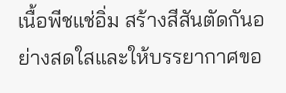เนื้อพีชแช่อิ่ม สร้างสีสันตัดกันอย่างสดใสและให้บรรยากาศขอ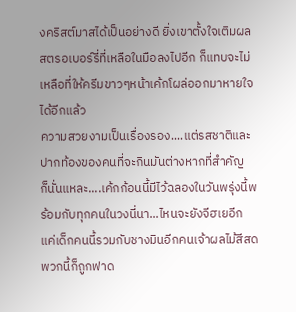งคริสต์มาสได้เป็นอย่างดี ยิ่งเขาตั้งใจเติมผลสตรอเบอร์รี่ที่เหลือในมือลงไปอีก ก็แทบจะไม่เหลือที่ให้ครีมขาวๆหน้าเค้กโผล่ออกมาหายใจได้อีกแล้ว
ความสวยงามเป็นเรื่องรอง....แต่รสชาติและปากท้องของคนที่จะกินมันต่างหากที่สำคัญ
ก็นั่นแหละ....เค้กก้อนนี้มีไว้ฉลองในวันพรุ่งนี้พร้อมกับทุกคนในวงนี่นา...ไหนจะยังจีฮเยอีก แค่เด็กคนนี้รวมกับชางมินอีกคนเจ้าผลไม้สีสดพวกนี้ก็ถูกฟาด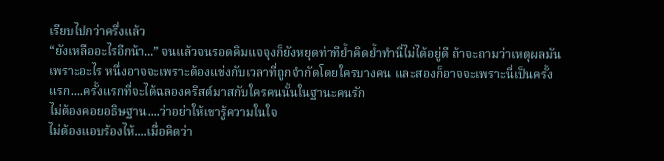เรียบไปกว่าครึ่งแล้ว
“ยังเหลืออะไรอีกน้า...” จนแล้วจนรอดคิมแจจุงก็ยังหยุดท่าทีย้ำคิดย้ำทำนี่ไม่ได้อยู่ดี ถ้าจะถามว่าเหตุผลมันเพราะอะไร หนึ่งอาจจะเพราะต้องแข่งกับเวลาที่ถูกจำกัดโดยใครบางคน และสองก็อาจจะเพราะนี่เป็นครั้งแรก....ครั้งแรกที่จะได้ฉลองคริสต์มาสกับใครคนนั้นในฐานะคนรัก
ไม่ต้องคอยอธิษฐาน....ว่าอย่าให้เขารู้ความในใจ
ไม่ต้องแอบร้องไห้....เมื่อคิดว่า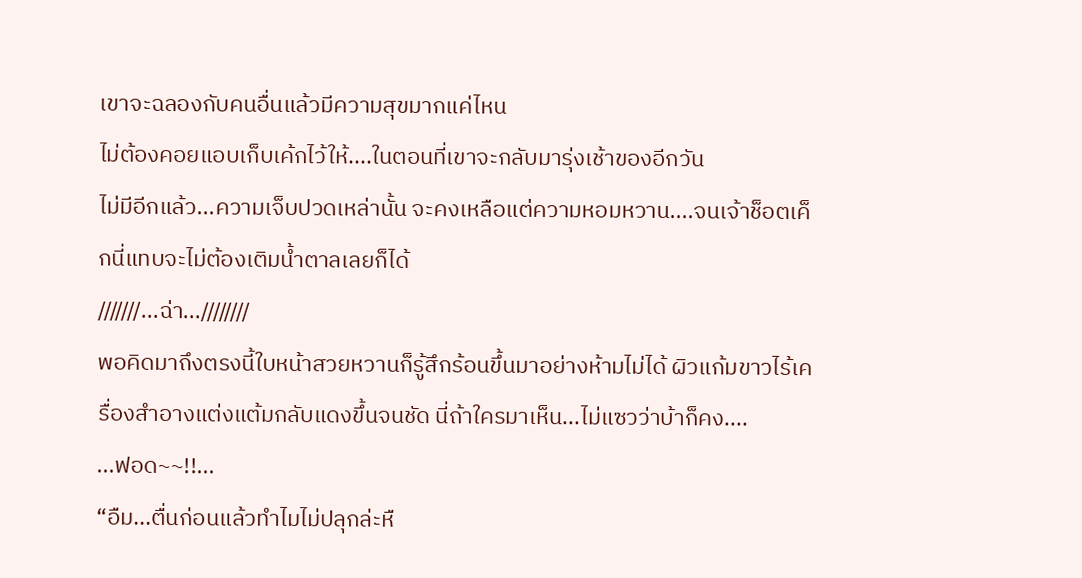เขาจะฉลองกับคนอื่นแล้วมีความสุขมากแค่ไหน
ไม่ต้องคอยแอบเก็บเค้กไว้ให้....ในตอนที่เขาจะกลับมารุ่งเช้าของอีกวัน
ไม่มีอีกแล้ว...ความเจ็บปวดเหล่านั้น จะคงเหลือแต่ความหอมหวาน....จนเจ้าช็อตเค็กนี่แทบจะไม่ต้องเติมน้ำตาลเลยก็ได้
///////...ฉ่า...////////
พอคิดมาถึงตรงนี้ใบหน้าสวยหวานก็รู้สึกร้อนขึ้นมาอย่างห้ามไม่ได้ ผิวแก้มขาวไร้เครื่องสำอางแต่งแต้มกลับแดงขึ้นจนชัด นี่ถ้าใครมาเห็น...ไม่แซวว่าบ้าก็คง....
...ฟอด~~!!...
“อืม...ตื่นก่อนแล้วทำไมไม่ปลุกล่ะหื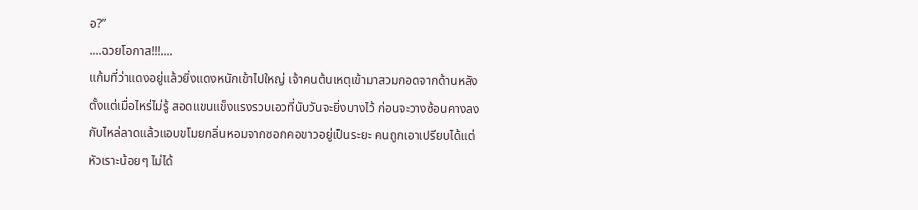อ?”
....ฉวยโอกาส!!!....
แก้มที่ว่าแดงอยู่แล้วยิ่งแดงหนักเข้าไปใหญ่ เจ้าคนต้นเหตุเข้ามาสวมกอดจากด้านหลังตั้งแต่เมื่อไหร่ไม่รู้ สอดแขนแข็งแรงรวบเอวที่นับวันจะยิ่งบางไว้ ก่อนจะวางซ้อนคางลงกับไหล่ลาดแล้วแอบขโมยกลิ่นหอมจากซอกคอขาวอยู่เป็นระยะ คนถูกเอาเปรียบได้แต่หัวเราะน้อยๆ ไม่ได้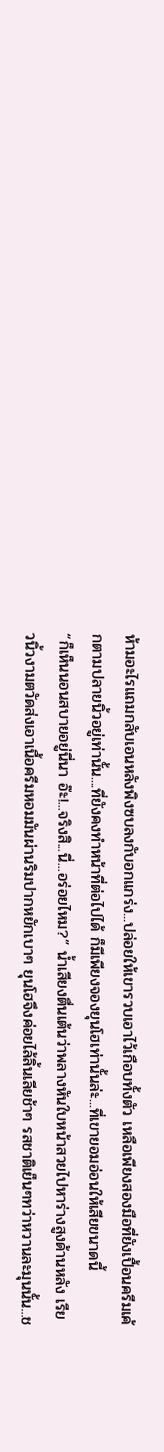ห้ามอะไรแถมกลับเอนหลังพิงซบลงกับอกแกร่ง...ปล่อยให้เขารวบเอาไว้เกือบทั้งตัว เหลือเพียงสองมือที่ยังเปื้อนครีมเค้กตามปลายนิ้วอยู่เท่านั้น....ที่ยังคงทำหน้าที่ต่อไปได้ ก็มีเพียงจองยุนโฮเท่านั้นล่ะ...ที่เขายอมอ่อนให้เสียขนาดนี้
“ก็เห็นนอนสบายอยู่นี่นา อ๊ะ!...จริงสิ...นี่...อร่อยไหม?” น้ำเสียงตื่นเต้นว่าพลางหันใบหน้าสวยไปหาร่างสูงด้านหลัง เรียวนิ้วงามตวัดส่งเอาเนื้อครีมหอมมันผ่านริมปากหยักเบาๆ ยุนโฮจึงค่อยไล้ลิ้นเลียช้าๆ รสชาติเย็นๆทว่าหวานละมุนนั้น...ช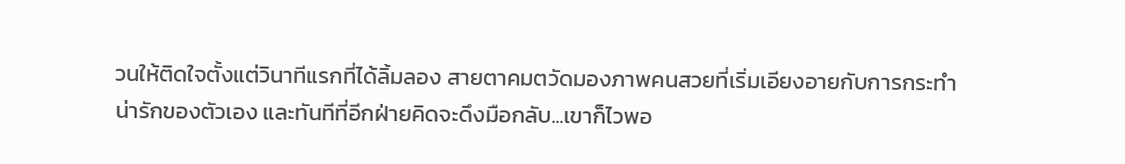วนให้ติดใจตั้งแต่วินาทีแรกที่ได้ลิ้มลอง สายตาคมตวัดมองภาพคนสวยที่เริ่มเอียงอายกับการกระทำน่ารักของตัวเอง และทันทีที่อีกฝ่ายคิดจะดึงมือกลับ...เขาก็ไวพอ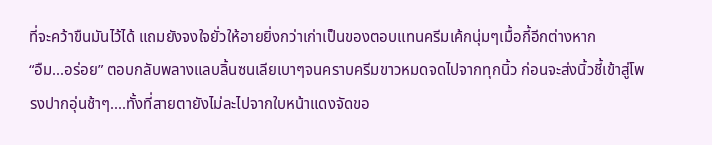ที่จะคว้าขืนมันไว้ได้ แถมยังจงใจยั่วให้อายยิ่งกว่าเก่าเป็นของตอบแทนครีมเค้กนุ่มๆเมื้อกี้อีกต่างหาก
“อืม...อร่อย” ตอบกลับพลางแลบลิ้นซนเลียเบาๆจนคราบครีมขาวหมดจดไปจากทุกนิ้ว ก่อนจะส่งนิ้วชี้เข้าสู่โพรงปากอุ่นช้าๆ....ทั้งที่สายตายังไม่ละไปจากใบหน้าแดงจัดขอ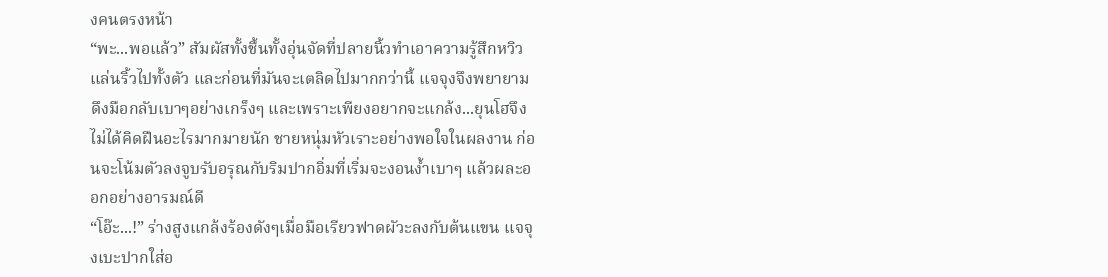งคนตรงหน้า
“พะ...พอแล้ว” สัมผัสทั้งชื้นทั้งอุ่นจัดที่ปลายนิ้วทำเอาความรู้สึกหวิวแล่นริ้วไปทั้งตัว และก่อนที่มันจะเตลิดไปมากกว่านี้ แจจุงจึงพยายามดึงมือกลับเบาๆอย่างเกร็งๆ และเพราะเพียงอยากจะแกล้ง...ยุนโฮจึงไม่ได้คิดฝืนอะไรมากมายนัก ชายหนุ่มหัวเราะอย่างพอใจในผลงาน ก่อนจะโน้มตัวลงจูบรับอรุณกับริมปากอิ่มที่เริ่มจะงอนง้ำเบาๆ แล้วผละออกอย่างอารมณ์ดี
“โอ๊ะ...!” ร่างสูงแกล้งร้องดังๆเมื่อมือเรียวฟาดผัวะลงกับต้นแขน แจจุงเบะปากใส่อ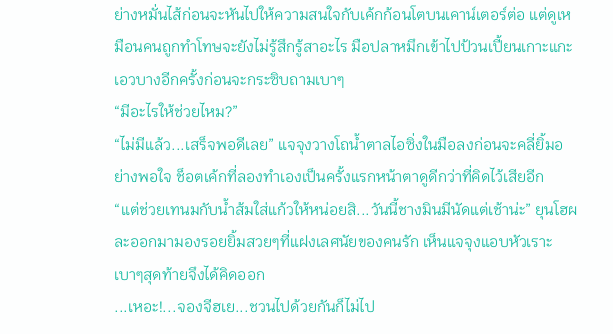ย่างหมั่นไส้ก่อนจะหันไปให้ความสนใจกับเค้กก้อนโตบนเคาน์เตอร์ต่อ แต่ดูเหมือนคนถูกทำโทษจะยังไม่รู้สึกรู้สาอะไร มือปลาหมึกเข้าไปป้วนเปี้ยนเกาะแกะเอวบางอีกครั้งก่อนจะกระซิบถามเบาๆ
“มีอะไรให้ช่วยไหม?”
“ไม่มีแล้ว...เสร็จพอดีเลย” แจจุงวางโถน้ำตาลไอซิ่งในมือลงก่อนจะคลี่ยิ้มอย่างพอใจ ช็อตเค้กที่ลองทำเองเป็นครั้งแรกหน้าตาดูดีกว่าที่คิดไว้เสียอีก
“แต่ช่วยเทนมกับน้ำส้มใส่แก้วให้หน่อยสิ...วันนี้ชางมินมีนัดแต่เช้าน่ะ” ยุนโฮผละออกมามองรอยยิ้มสวยๆที่แฝงเลศนัยของคนรัก เห็นแจจุงแอบหัวเราะเบาๆสุดท้ายจึงได้คิดออก
...เหอะ!...จองจีฮเย...ชวนไปด้วยกันก็ไม่ไป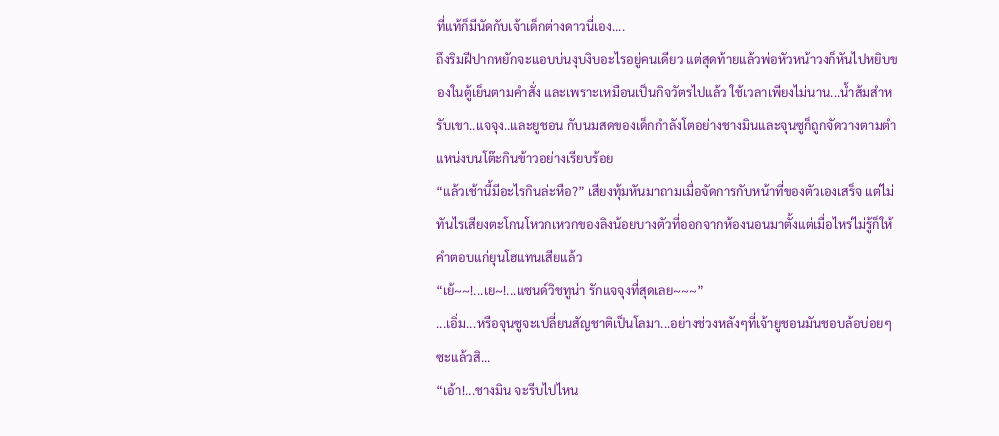ที่แท้ก็มีนัดกับเจ้าเด็กต่างดาวนี่เอง....
ถึงริมฝีปากหยักจะแอบบ่นงุบงิบอะไรอยู่คนเดียว แต่สุดท้ายแล้วพ่อหัวหน้าวงก็หันไปหยิบของในตู้เย็นตามคำสั่ง และเพราะเหมือนเป็นกิจวัตรไปแล้ว ใช้เวลาเพียงไม่นาน...น้ำส้มสำหรับเขา..แจจุง..และยูชอน กับนมสดของเด็กกำลังโตอย่างชางมินและจุนซูก็ถูกจัดวางตามตำแหน่งบนโต๊ะกินข้าวอย่างเรียบร้อย
“แล้วเช้านี้มีอะไรกินล่ะหือ?” เสียงทุ้มหันมาถามเมื่อจัดการกับหน้าที่ของตัวเองเสร็จ แต่ไม่ทันไรเสียงตะโกนโหวกเหวกของลิงน้อยบางตัวที่ออกจากห้องนอนมาตั้งแต่เมื่อไหร่ไม่รู้ก็ให้คำตอบแก่ยุนโฮแทนเสียแล้ว
“เย้~~!...เย~!...แซนด์วิชทูน่า รักแจจุงที่สุดเลย~~~”
...เอิ่ม...หรือจุนซูจะเปลี่ยนสัญชาติเป็นโลมา...อย่างช่วงหลังๆที่เจ้ายูชอนมันชอบล้อบ่อยๆซะแล้วสิ...
“เอ้า!...ชางมิน จะรีบไปไหน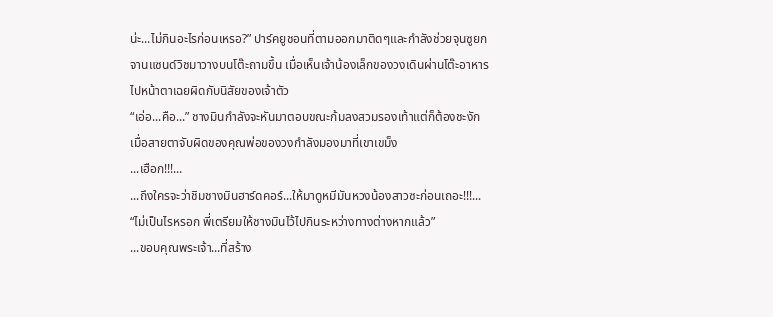น่ะ...ไม่กินอะไรก่อนเหรอ?” ปาร์คยูชอนที่ตามออกมาติดๆและกำลังช่วยจุนซูยกจานแซนด์วิชมาวางบนโต๊ะถามขึ้น เมื่อเห็นเจ้าน้องเล็กของวงเดินผ่านโต๊ะอาหารไปหน้าตาเฉยผิดกับนิสัยของเจ้าตัว
“เอ่อ...คือ...” ชางมินกำลังจะหันมาตอบขณะก้มลงสวมรองเท้าแต่ก็ต้องชะงัก เมื่อสายตาจับผิดของคุณพ่อของวงกำลังมองมาที่เขาเขม็ง
...เฮือก!!!...
...ถึงใครจะว่าชิมชางมินฮาร์ดคอร์...ให้มาดูหมีมันหวงน้องสาวซะก่อนเถอะ!!!...
“ไม่เป็นไรหรอก พี่เตรียมให้ชางมินไว้ไปกินระหว่างทางต่างหากแล้ว”
...ขอบคุณพระเจ้า...ที่สร้าง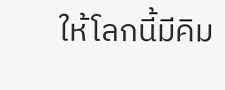ให้โลกนี้มีคิม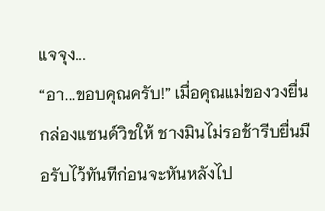แจจุง...
“อา...ขอบคุณครับ!” เมื่อคุณแม่ของวงยื่นกล่องแซนด์วิชให้ ชางมินไม่รอช้ารีบยื่นมือรับไว้ทันทีก่อนจะหันหลังไป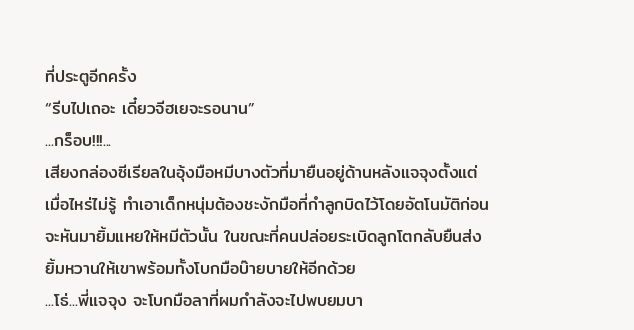ที่ประตูอีกครั้ง
“รีบไปเถอะ เดี๋ยวจีฮเยจะรอนาน”
...กร็อบ!!!...
เสียงกล่องซีเรียลในอุ้งมือหมีบางตัวที่มายืนอยู่ด้านหลังแจจุงตั้งแต่เมื่อไหร่ไม่รู้ ทำเอาเด็กหนุ่มต้องชะงักมือที่กำลูกบิดไว้โดยอัตโนมัติก่อนจะหันมายิ้มแหยให้หมีตัวนั้น ในขณะที่คนปล่อยระเบิดลูกโตกลับยืนส่งยิ้มหวานให้เขาพร้อมทั้งโบกมือบ๊ายบายให้อีกด้วย
...โธ่...พี่แจจุง จะโบกมือลาที่ผมกำลังจะไปพบยมบา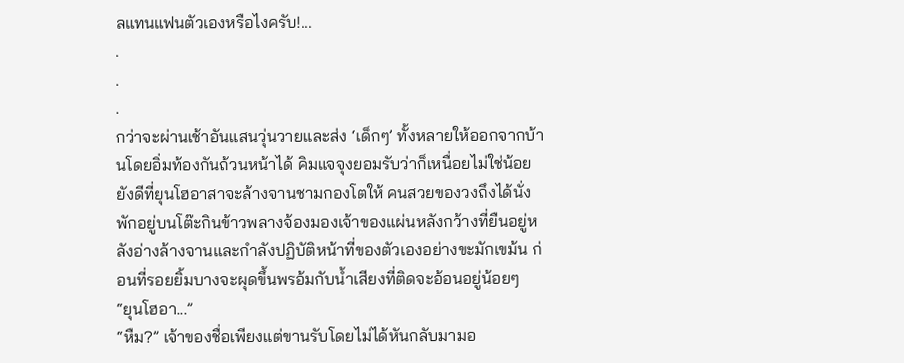ลแทนแฟนตัวเองหรือไงครับ!...
.
.
.
กว่าจะผ่านเช้าอันแสนวุ่นวายและส่ง ‘เด็กๆ’ ทั้งหลายให้ออกจากบ้านโดยอิ่มท้องกันถ้วนหน้าได้ คิมแจจุงยอมรับว่าก็เหนื่อยไม่ใช่น้อย ยังดีที่ยุนโฮอาสาจะล้างจานชามกองโตให้ คนสวยของวงถึงได้นั่งพักอยู่บนโต๊ะกินข้าวพลางจ้องมองเจ้าของแผ่นหลังกว้างที่ยืนอยู่หลังอ่างล้างจานและกำลังปฏิบัติหน้าที่ของตัวเองอย่างขะมักเขม้น ก่อนที่รอยยิ้มบางจะผุดขึ้นพรอ้มกับน้ำเสียงที่ติดจะอ้อนอยู่น้อยๆ
“ยุนโฮอา...”
“หืม?” เจ้าของชื่อเพียงแต่ขานรับโดยไม่ได้หันกลับมามอ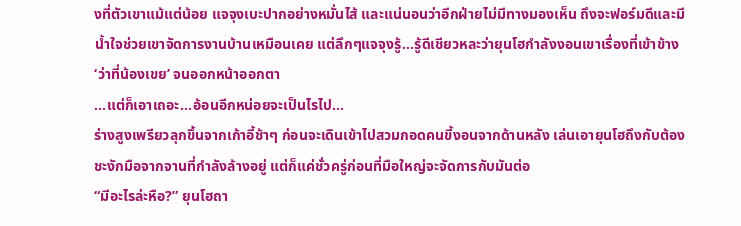งที่ตัวเขาแม้แต่น้อย แจจุงเบะปากอย่างหมั่นไส้ และแน่นอนว่าอีกฝ่ายไม่มีทางมองเห็น ถึงจะฟอร์มดีและมีน้ำใจช่วยเขาจัดการงานบ้านเหมือนเคย แต่ลึกๆแจจุงรู้...รู้ดีเชียวหละว่ายุนโฮกำลังงอนเขาเรื่องที่เข้าข้าง ‘ว่าที่น้องเขย’ จนออกหน้าออกตา
...แต่ก็เอาเถอะ...อ้อนอีกหน่อยจะเป็นไรไป...
ร่างสูงเพรียวลุกขึ้นจากเก้าอี้ช้าๆ ก่อนจะเดินเข้าไปสวมกอดคนขี้งอนจากด้านหลัง เล่นเอายุนโฮถึงกับต้องชะงักมือจากจานที่กำลังล้างอยู่ แต่ก็แค่ชั่วครู่ก่อนที่มือใหญ่จะจัดการกับมันต่อ
“มีอะไรล่ะหือ?” ยุนโฮถา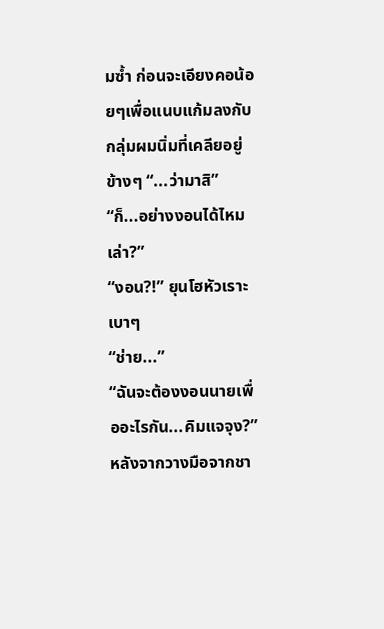มซ้ำ ก่อนจะเอียงคอน้อยๆเพื่อแนบแก้มลงกับกลุ่มผมนิ่มที่เคลียอยู่ข้างๆ “...ว่ามาสิ”
“ก็...อย่างงอนได้ไหมเล่า?”
“งอน?!” ยุนโฮหัวเราะเบาๆ
“ช่าย...”
“ฉันจะต้องงอนนายเพื่ออะไรกัน...คิมแจจุง?” หลังจากวางมือจากชา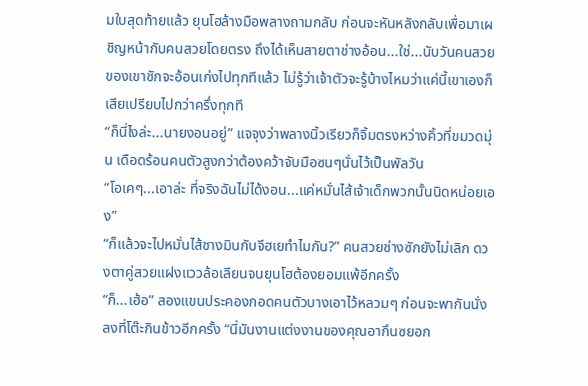มใบสุดท้ายแล้ว ยุนโฮล้างมือพลางถามกลับ ก่อนจะหันหลังกลับเพื่อมาเผชิญหน้ากับคนสวยโดยตรง ถึงได้เห็นสายตาช่างอ้อน...ใช่...นับวันคนสวยของเขาชักจะอ้อนเก่งไปทุกทีแล้ว ไม่รู้ว่าเจ้าตัวจะรู้บ้างไหมว่าแค่นี้เขาเองก็เสียเปรียบไปกว่าครึ่งทุกที
“ก็นี่ไงล่ะ...นายงอนอยู่” แจจุงว่าพลางนิ้วเรียวก็จิ้มตรงหว่างคิ้วที่ขมวดมุ่น เดือดร้อนคนตัวสูงกว่าต้องคว้าจับมือซนๆนั่นไว้เป็นพัลวัน
“โอเคๆ...เอาล่ะ ที่จริงฉันไม่ได้งอน...แค่หมั่นไส้เจ้าเด็กพวกนั้นนิดหน่อยเอง”
“ก็แล้วจะไปหมั่นไส้ชางมินกับจีฮเยทำไมกัน?” คนสวยช่างซักยังไม่เลิก ดวงตาคู่สวยแฝงแววล้อเลียนจนยุนโฮต้องยอมแพ้อีกครั้ง
“ก็...เฮ้อ” สองแขนประคองกอดคนตัวบางเอาไว้หลวมๆ ก่อนจะพากันนั่งลงที่โต๊ะกินข้าวอีกครั้ง “นี่มันงานแต่งงานของคุณอากึนซยอก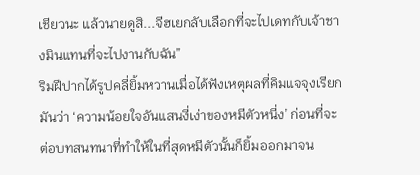เชียวนะ แล้วนายดูสิ...จีฮเยกลับเลือกที่จะไปเดทกับเจ้าชางมินแทนที่จะไปงานกับฉัน”
ริมฝีปากได้รูปคลี่ยิ้มหวานเมื่อได้ฟังเหตุผลที่คิมแจจุงเรียกมันว่า ‘ความน้อยใจอันแสนงี่เง่าของหมีตัวหนี่ง’ ก่อนที่จะต่อบทสนทนาที่ทำให้ในที่สุดหมีตัวนั้นก็ยิ้มออกมาจน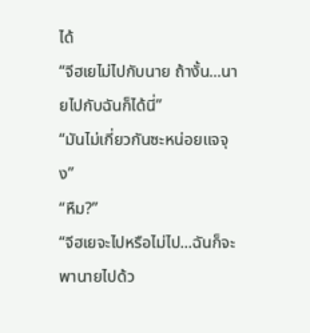ได้
“จีฮเยไม่ไปกับนาย ถ้างั้น...นายไปกับฉันก็ได้นี่”
“มันไม่เกี่ยวกันซะหน่อยแจจุง”
“หืม?”
“จีฮเยจะไปหรือไม่ไป...ฉันก็จะพานายไปด้ว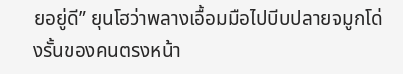ยอยู่ดี” ยุนโฮว่าพลางเอื้อมมือไปบีบปลายจมูกโด่งรั้นของคนตรงหน้า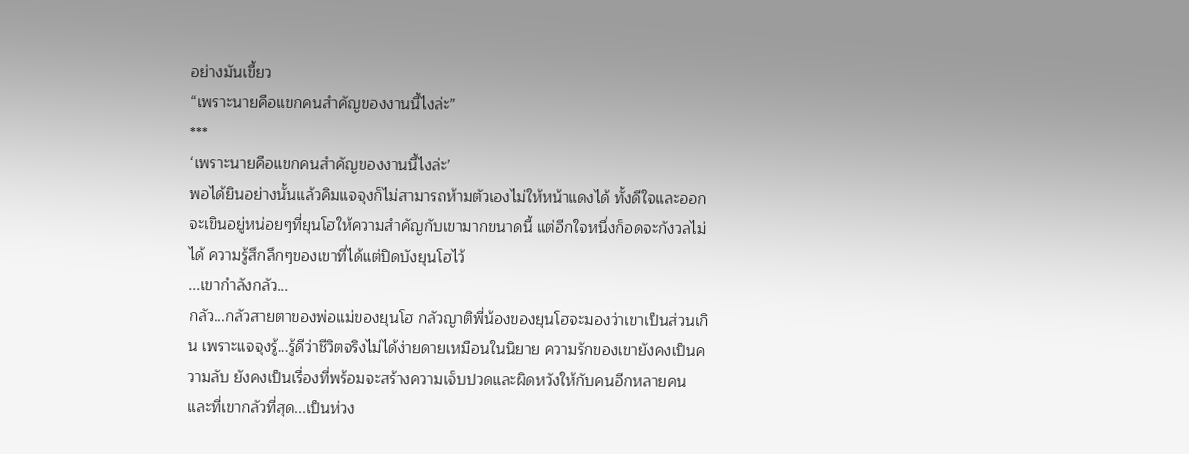อย่างมันเขี้ยว
“เพราะนายคือแขกคนสำคัญของงานนี้ไงล่ะ”
***
‘เพราะนายคือแขกคนสำคัญของงานนี้ไงล่ะ’
พอได้ยินอย่างนั้นแล้วคิมแจจุงก็ไม่สามารถห้ามตัวเองไม่ให้หน้าแดงได้ ทั้งดีใจและออกจะเขินอยู่หน่อยๆที่ยุนโฮให้ความสำคัญกับเขามากขนาดนี้ แต่อีกใจหนึ่งก็อดจะกังวลไม่ได้ ความรู้สึกลึกๆของเขาที่ได้แต่ปิดบังยุนโฮไว้
...เขากำลังกลัว...
กลัว...กลัวสายตาของพ่อแม่ของยุนโฮ กลัวญาติพี่น้องของยุนโฮจะมองว่าเขาเป็นส่วนเกิน เพราะแจจุงรู้...รู้ดีว่าชีวิตจริงไม่ได้ง่ายดายเหมือนในนิยาย ความรักของเขายังคงเป็นความลับ ยังคงเป็นเรื่องที่พร้อมจะสร้างความเจ็บปวดและผิดหวังให้กับคนอีกหลายคน และที่เขากลัวที่สุด...เป็นห่วง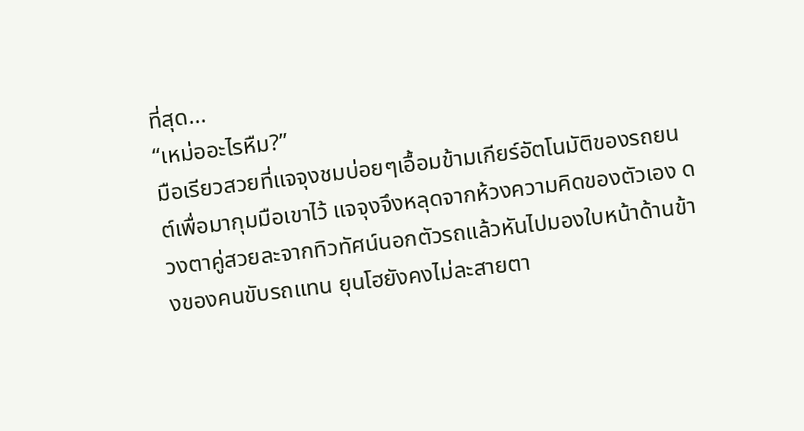ที่สุด...
“เหม่ออะไรหืม?”
มือเรียวสวยที่แจจุงชมบ่อยๆเอื้อมข้ามเกียร์อัตโนมัติของรถยนต์เพื่อมากุมมือเขาไว้ แจจุงจึงหลุดจากห้วงความคิดของตัวเอง ดวงตาคู่สวยละจากทิวทัศน์นอกตัวรถแล้วหันไปมองใบหน้าด้านข้างของคนขับรถแทน ยุนโฮยังคงไม่ละสายตา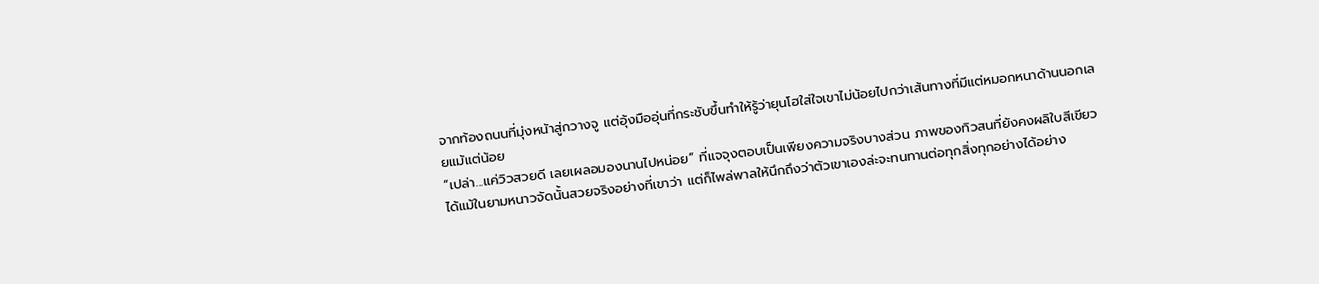จากท้องถนนที่มุ่งหน้าสู่กวางจู แต่อุ้งมืออุ่นที่กระชับขึ้นทำให้รู้ว่ายุนโฮใส่ใจเขาไม่น้อยไปกว่าเส้นทางที่มีแต่หมอกหนาด้านนอกเลยแม้แต่น้อย
“เปล่า...แค่วิวสวยดี เลยเผลอมองนานไปหน่อย” ที่แจจุงตอบเป็นเพียงความจริงบางส่วน ภาพของทิวสนที่ยังคงผลิใบสีเขียวได้แม้ในยามหนาวจัดนั้นสวยจริงอย่างที่เขาว่า แต่ก็ไพล่พาลให้นึกถึงว่าตัวเขาเองล่ะจะทนทานต่อทุกสิ่งทุกอย่างได้อย่าง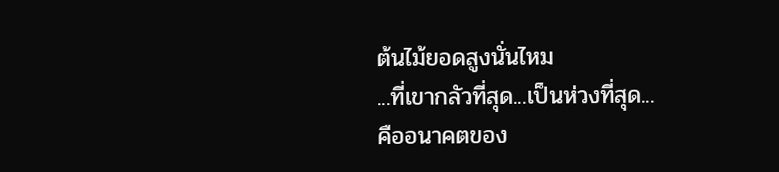ต้นไม้ยอดสูงนั่นไหม
...ที่เขากลัวที่สุด...เป็นห่วงที่สุด...
คืออนาคตของ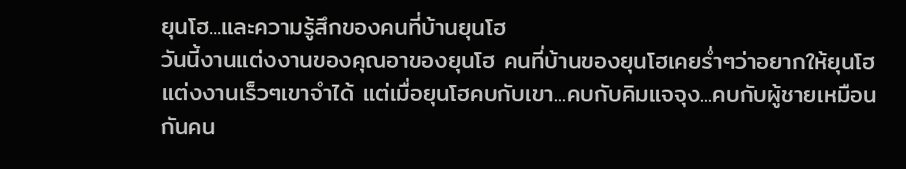ยุนโฮ...และความรู้สึกของคนที่บ้านยุนโฮ
วันนี้งานแต่งงานของคุณอาของยุนโฮ คนที่บ้านของยุนโฮเคยร่ำๆว่าอยากให้ยุนโฮแต่งงานเร็วๆเขาจำได้ แต่เมื่อยุนโฮคบกับเขา...คบกับคิมแจจุง...คบกับผู้ชายเหมือนกันคน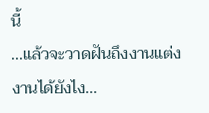นี้
...แล้วจะวาดฝันถึงงานแต่งงานได้ยังไง...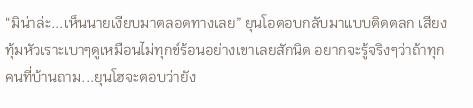“มิน่าล่ะ...เห็นนายเงียบมาตลอดทางเลย” ยุนโอตอบกลับมาแบบติดตลก เสียงทุ้มหัวเราะเบาๆดูเหมือนไม่ทุกข์ร้อนอย่างเขาเลยสักนิด อยากจะรู้จริงๆว่าถ้าทุกคนที่บ้านถาม...ยุนโฮจะตอบว่ายัง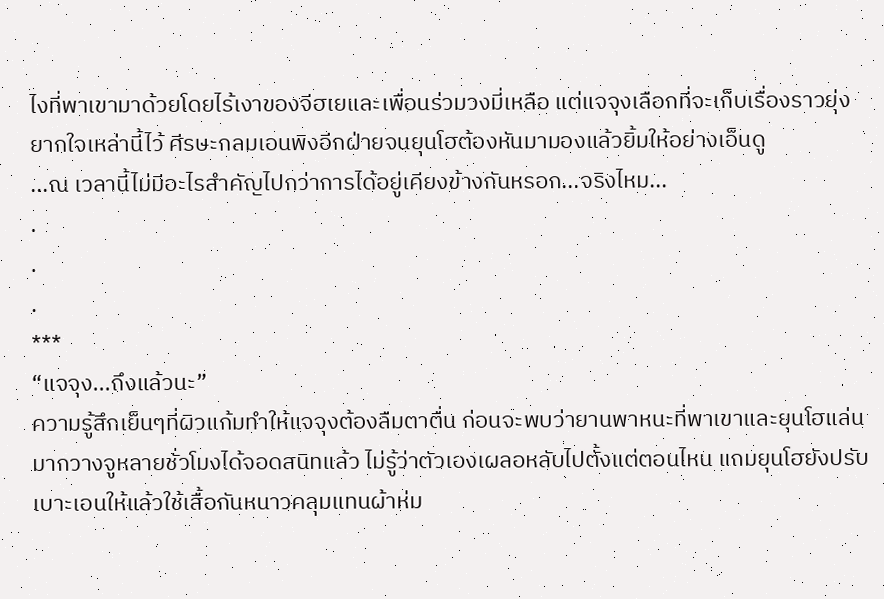ไงที่พาเขามาด้วยโดยไร้เงาของจีฮเยและเพื่อนร่วมวงมี่เหลือ แต่แจจุงเลือกที่จะเก็บเรื่องราวยุ่งยากใจเหล่านี้ไว้ ศีรษะกลมเอนพิงอีกฝ่ายจนยุนโฮต้องหันมามองแล้วยิ้มให้อย่างเอ็นดู
...ณ เวลานี้ไม่มีอะไรสำคัญไปกว่าการได้อยู่เคียงข้างกันหรอก...จริงไหม...
.
.
.
***
“แจจุง...ถึงแล้วนะ”
ความรู้สึกเย็นๆที่ผิวแก้มทำให้แจจุงต้องลืมตาตื่น ก่อนจะพบว่ายานพาหนะที่พาเขาและยุนโฮแล่นมากวางจูหลายชั่วโมงได้จอดสนิทแล้ว ไม่รู้ว่าตัวเองเผลอหลับไปตั้งแต่ตอนไหน แถมยุนโฮยังปรับเบาะเอนให้แล้วใช้เสื้อกันหนาวคลุมแทนผ้าห่ม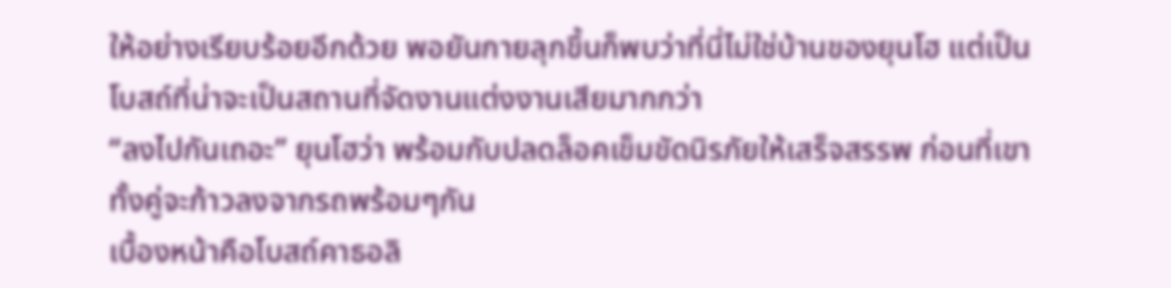ให้อย่างเรียบร้อยอีกด้วย พอยันกายลุกขึ้นก็พบว่าที่นี่ไม่ใช่บ้านของยุนโฮ แต่เป็นโบสถ์ที่น่าจะเป็นสถานที่จัดงานแต่งงานเสียมากกว่า
“ลงไปกันเถอะ” ยุนโฮว่า พร้อมกับปลดล็อคเข็มขัดนิรภัยให้เสร็จสรรพ ก่อนที่เขาทั้งคู่จะก้าวลงจากรถพร้อมๆกัน
เบื้องหน้าคือโบสถ์คาธอลิ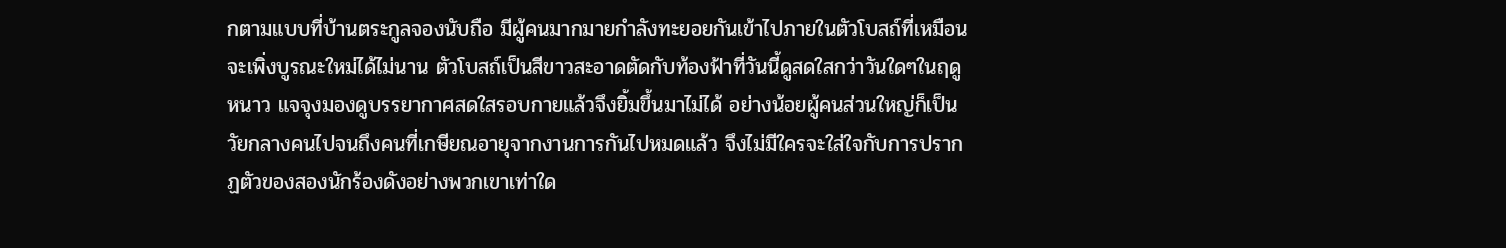กตามแบบที่บ้านตระกูลจองนับถือ มีผู้คนมากมายกำลังทะยอยกันเข้าไปภายในตัวโบสถ์ที่เหมือนจะเพิ่งบูรณะใหม่ได้ไม่นาน ตัวโบสถ์เป็นสีขาวสะอาดตัดกับท้องฟ้าที่วันนี้ดูสดใสกว่าวันใดๆในฤดูหนาว แจจุงมองดูบรรยากาศสดใสรอบกายแล้วจึงยิ้มขึ้นมาไม่ได้ อย่างน้อยผู้คนส่วนใหญ่ก็เป็นวัยกลางคนไปจนถึงคนที่เกษียณอายุจากงานการกันไปหมดแล้ว จึงไม่มีใครจะใส่ใจกับการปรากฏตัวของสองนักร้องดังอย่างพวกเขาเท่าใด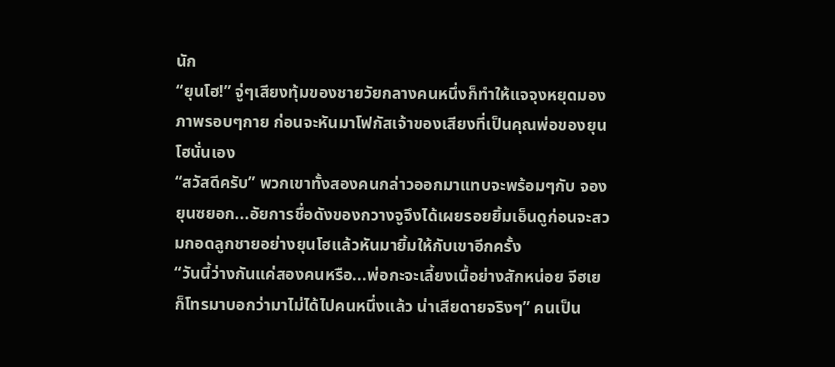นัก
“ยุนโฮ!” จู่ๆเสียงทุ้มของชายวัยกลางคนหนึ่งก็ทำให้แจจุงหยุดมองภาพรอบๆกาย ก่อนจะหันมาโฟกัสเจ้าของเสียงที่เป็นคุณพ่อของยุนโฮนั่นเอง
“สวัสดีครับ” พวกเขาทั้งสองคนกล่าวออกมาแทบจะพร้อมๆกับ จองยุนซยอก...อัยการชื่อดังของกวางจูจึงได้เผยรอยยิ้มเอ็นดูก่อนจะสวมกอดลูกชายอย่างยุนโฮแล้วหันมายิ้มให้กับเขาอีกครั้ง
“วันนี้ว่างกันแค่สองคนหรือ...พ่อกะจะเลี้ยงเนื้อย่างสักหน่อย จีฮเยก็โทรมาบอกว่ามาไม่ได้ไปคนหนึ่งแล้ว น่าเสียดายจริงๆ” คนเป็น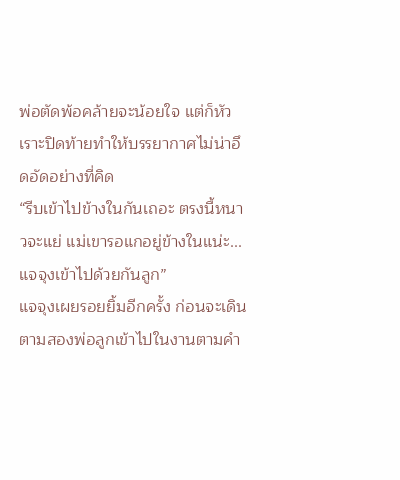พ่อตัดพ้อคล้ายจะน้อยใจ แต่ก็หัวเราะปิดท้ายทำให้บรรยากาศไม่น่าอึดอัดอย่างที่คิด
“รีบเข้าไปข้างในกันเถอะ ตรงนี้หนาวจะแย่ แม่เขารอแกอยู่ข้างในแน่ะ...แจจุงเข้าไปด้วยกันลูก”
แจจุงเผยรอยยิ้มอีกครั้ง ก่อนจะเดินตามสองพ่อลูกเข้าไปในงานตามคำ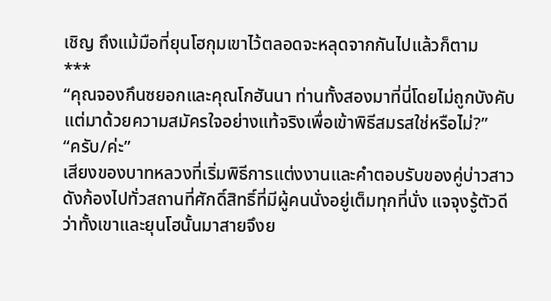เชิญ ถึงแม้มือที่ยุนโฮกุมเขาไว้ตลอดจะหลุดจากกันไปแล้วก็ตาม
***
“คุณจองกึนซยอกและคุณโกฮันนา ท่านทั้งสองมาที่นี่โดยไม่ถูกบังคับ แต่มาด้วยความสมัครใจอย่างแท้จริงเพื่อเข้าพิธีสมรสใช่หรือไม่?”
“ครับ/ค่ะ”
เสียงของบาทหลวงที่เริ่มพิธีการแต่งงานและคำตอบรับของคู่บ่าวสาวดังก้องไปทั่วสถานที่ศักดิ์สิทธิ์ที่มีผู้คนนั่งอยู่เต็มทุกที่นั่ง แจจุงรู้ตัวดีว่าทั้งเขาและยุนโฮนั้นมาสายจึงย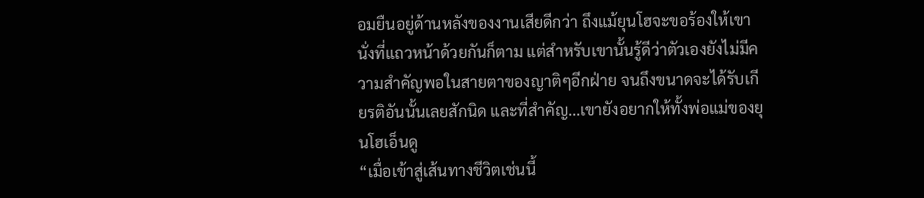อมยืนอยู่ด้านหลังของงานเสียดีกว่า ถึงแม้ยุนโฮจะขอร้องให้เขานั่งที่แถวหน้าด้วยกันก็ตาม แต่สำหรับเขานั้นรู้ดีว่าตัวเองยังไม่มีความสำคัญพอในสายตาของญาติๆอีกฝ่าย จนถึงขนาดจะได้รับเกียรติอันนั้นเลยสักนิด และที่สำคัญ...เขายังอยากให้ทั้งพ่อแม่ของยุนโฮเอ็นดู
“เมื่อเข้าสู่เส้นทางชีวิตเช่นนี้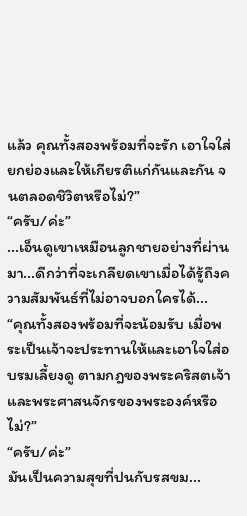แล้ว คุณทั้งสองพร้อมที่จะรัก เอาใจใส่ ยกย่องและให้เกียรติแก่กันและกัน จนตลอดชิวิตหรือไม่?”
“ครับ/ค่ะ”
...เอ็นดูเขาเหมือนลูกชายอย่างที่ผ่านมา...ดีกว่าที่จะเกลียดเขาเมื่อได้รู้ถึงความสัมพันธ์ที่ไม่อาจบอกใครได้...
“คุณทั้งสองพร้อมที่จะน้อมรับ เมื่อพระเป็นเจ้าจะประทานให้และเอาใจใส่อบรมเลี้ยงดู ตามกฎของพระคริสตเจ้าและพระศาสนจักรของพระองค์หรือไม่?”
“ครับ/ค่ะ”
มันเป็นความสุขที่ปนกับรสขม...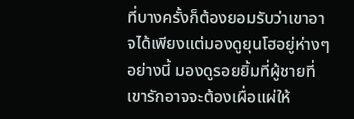ที่บางครั้งก็ต้องยอมรับว่าเขาอาจได้เพียงแต่มองดูยุนโฮอยู่ห่างๆอย่างนี้ มองดูรอยยิ้มที่ผู้ชายที่เขารักอาจจะต้องเผื่อแผ่ให้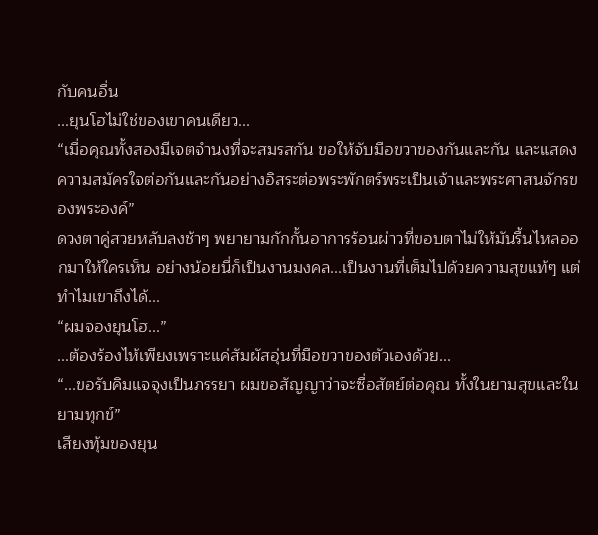กับคนอื่น
...ยุนโฮไม่ใช่ของเขาคนเดียว...
“เมื่อคุณทั้งสองมีเจตจำนงที่จะสมรสกัน ขอให้จับมือขวาของกันและกัน และแสดงความสมัครใจต่อกันและกันอย่างอิสระต่อพระพักตร์พระเป็นเจ้าและพระศาสนจักรของพระองค์”
ดวงตาคู่สวยหลับลงช้าๆ พยายามกักกั้นอาการร้อนผ่าวที่ขอบตาไม่ให้มันรื้นไหลออกมาให้ใครเห็น อย่างน้อยนี่ก็เป็นงานมงคล...เป็นงานที่เต็มไปด้วยความสุขแท้ๆ แต่ทำไมเขาถึงได้...
“ผมจองยุนโฮ...”
...ต้องร้องไห้เพียงเพราะแค่สัมผัสอุ่นที่มือขวาของตัวเองด้วย...
“...ขอรับคิมแจจุงเป็นภรรยา ผมขอสัญญาว่าจะซื่อสัตย์ต่อคุณ ทั้งในยามสุขและในยามทุกข์”
เสียงทุ้มของยุน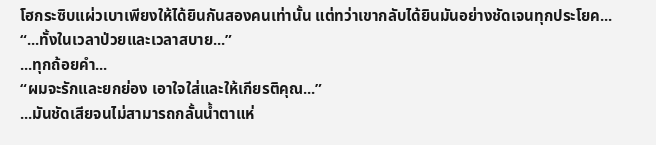โฮกระซิบแผ่วเบาเพียงให้ได้ยินกันสองคนเท่านั้น แต่ทว่าเขากลับได้ยินมันอย่างชัดเจนทุกประโยค...
“...ทั้งในเวลาป่วยและเวลาสบาย...”
...ทุกถ้อยคำ...
“ผมจะรักและยกย่อง เอาใจใส่และให้เกียรติคุณ...”
...มันชัดเสียจนไม่สามารถกลั้นน้ำตาแห่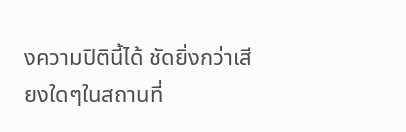งความปิตินี้ได้ ชัดยิ่งกว่าเสียงใดๆในสถานที่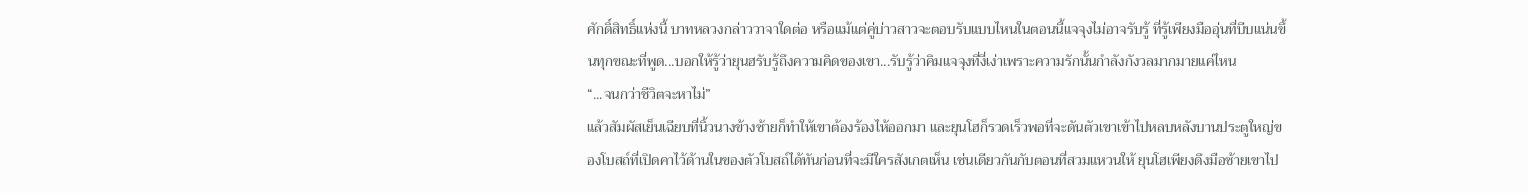ศักดิ์สิทธิ์แห่งนี้ บาทหลวงกล่าววาจาใดต่อ หรือแม้แต่คู่บ่าวสาวจะตอบรับแบบไหนในตอนนี้แจจุงไม่อาจรับรู้ ที่รู้เพียงมืออุ่นที่บีบแน่นขึ้นทุกขณะที่พูด...บอกให้รู้ว่ายุนฮรับรู้ถึงความคิดของเขา...รับรู้ว่าคิมแจจุงที่งี่เง่าเพราะความรักนั้นกำลังกังวลมากมายแค่ไหน
“...จนกว่าชีวิตจะหาไม่”
แล้วสัมผัสเย็นเฉียบที่นิ้วนางข้างซ้ายก็ทำให้เขาต้องร้องไห้ออกมา และยุนโฮก็รวดเร็วพอที่จะดันตัวเขาเข้าไปหลบหลังบานประตูใหญ่ของโบสถ์ที่เปิดคาไว้ด้านในของตัวโบสถ์ได้ทันก่อนที่จะมีใครสังเกตเห็น เช่นเดียวกันกับตอนที่สวมแหวนให้ ยุนโฮเพียงดึงมือซ้ายเขาไป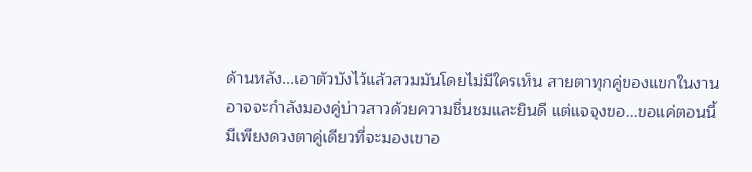ด้านหลัง...เอาตัวบังไว้แล้วสวมมันโดยไม่มีใครเห็น สายตาทุกคู่ของแขกในงานอาจจะกำลังมองคู่บ่าวสาวด้วยความชื่นชมและยินดี แต่แจจุงขอ...ขอแค่ตอนนี้มีเพียงดวงตาคู่เดียวที่จะมองเขาอ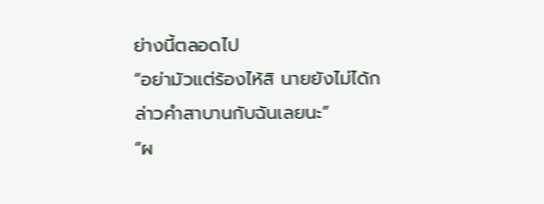ย่างนี้ตลอดไป
“อย่ามัวแต่ร้องไห้สิ นายยังไม่ได้กล่าวคำสาบานกับฉันเลยนะ”
“ผ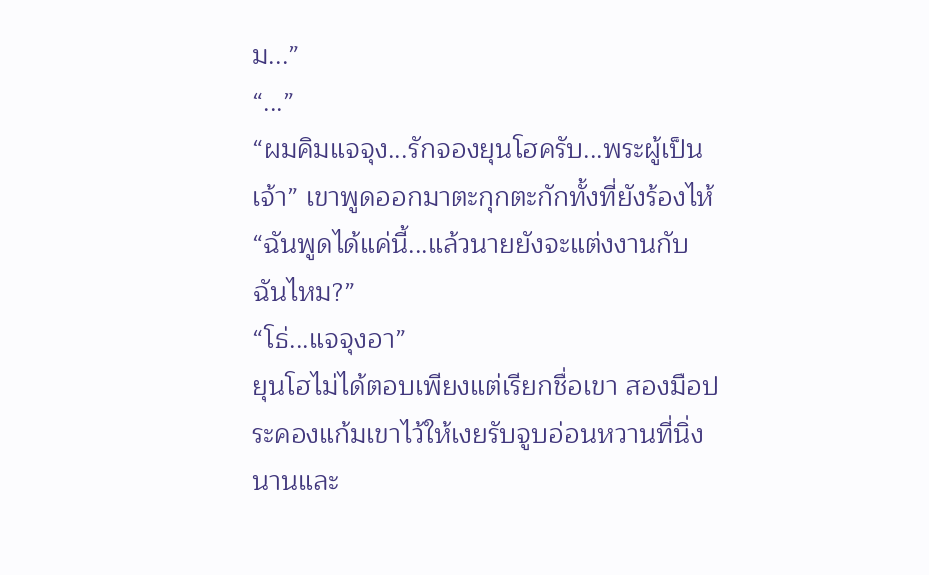ม...”
“...”
“ผมคิมแจจุง...รักจองยุนโฮครับ...พระผู้เป็นเจ้า” เขาพูดออกมาตะกุกตะกักทั้งที่ยังร้องไห้ “ฉันพูดได้แค่นี้...แล้วนายยังจะแต่งงานกับฉันไหม?”
“โธ่...แจจุงอา”
ยุนโฮไม่ได้ตอบเพียงแต่เรียกชื่อเขา สองมือประคองแก้มเขาไว้ให้เงยรับจูบอ่อนหวานที่นิ่งนานและ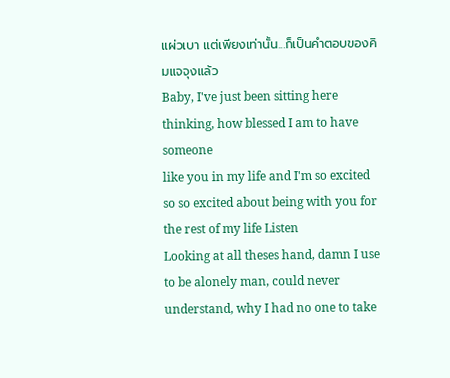แผ่วเบา แต่เพียงเท่านั้น...ก็เป็นคำตอบของคิมแจจุงแล้ว
Baby, I've just been sitting here thinking, how blessed I am to have someone
like you in my life and I'm so excited so so excited about being with you for
the rest of my life Listen
Looking at all theses hand, damn I use to be alonely man, could never
understand, why I had no one to take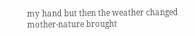my hand but then the weather changed
mother-nature brought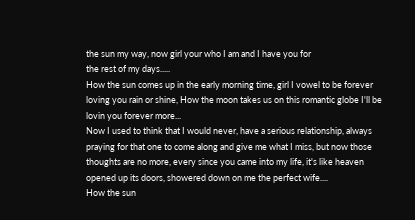the sun my way, now girl your who I am and I have you for
the rest of my days.....
How the sun comes up in the early morning time, girl I vowel to be forever
loving you rain or shine, How the moon takes us on this romantic globe I'll be
lovin you forever more...
Now I used to think that I would never, have a serious relationship, always
praying for that one to come along and give me what I miss, but now those
thoughts are no more, every since you came into my life, it's like heaven
opened up its doors, showered down on me the perfect wife....
How the sun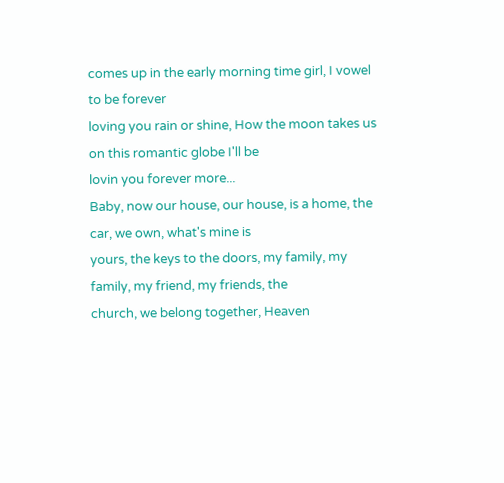comes up in the early morning time girl, I vowel to be forever
loving you rain or shine, How the moon takes us on this romantic globe I'll be
lovin you forever more...
Baby, now our house, our house, is a home, the car, we own, what's mine is
yours, the keys to the doors, my family, my family, my friend, my friends, the
church, we belong together, Heaven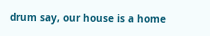drum say, our house is a home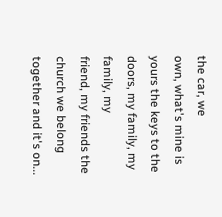the car, we
own, what's mine is yours the keys to the doors, my family, my family, my
friend, my friends the church we belong together and it's on...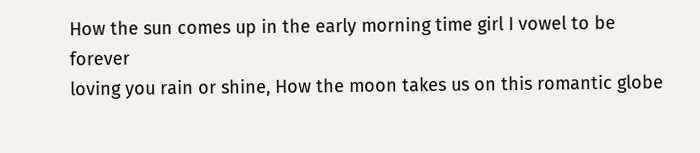How the sun comes up in the early morning time girl I vowel to be forever
loving you rain or shine, How the moon takes us on this romantic globe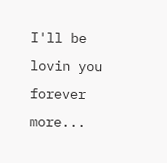I'll be
lovin you forever more...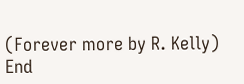(Forever more by R. Kelly)
End